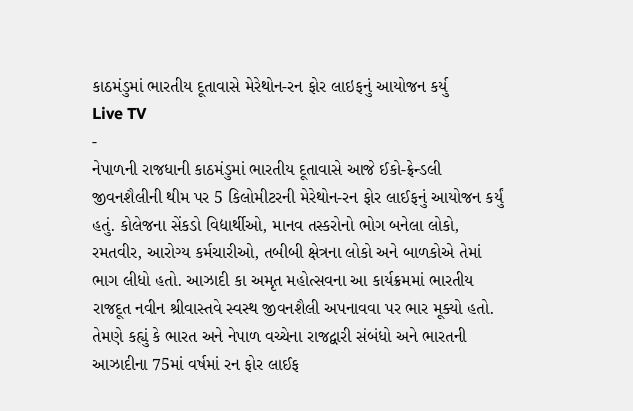કાઠમંડુમાં ભારતીય દૂતાવાસે મેરેથોન-રન ફોર લાઇફનું આયોજન કર્યુ
Live TV
-
નેપાળની રાજધાની કાઠમંડુમાં ભારતીય દૂતાવાસે આજે ઈકો-ફ્રેન્ડલી જીવનશૈલીની થીમ પર 5 કિલોમીટરની મેરેથોન-રન ફોર લાઈફનું આયોજન કર્યું હતું. કોલેજના સેંકડો વિદ્યાર્થીઓ, માનવ તસ્કરોનો ભોગ બનેલા લોકો, રમતવીર, આરોગ્ય કર્મચારીઓ, તબીબી ક્ષેત્રના લોકો અને બાળકોએ તેમાં ભાગ લીધો હતો. આઝાદી કા અમૃત મહોત્સવના આ કાર્યક્રમમાં ભારતીય રાજદૂત નવીન શ્રીવાસ્તવે સ્વસ્થ જીવનશૈલી અપનાવવા પર ભાર મૂક્યો હતો. તેમણે કહ્યું કે ભારત અને નેપાળ વચ્ચેના રાજદ્વારી સંબંધો અને ભારતની આઝાદીના 75માં વર્ષમાં રન ફોર લાઈફ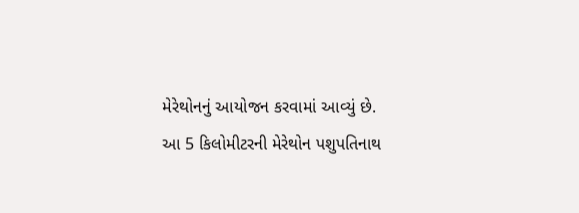મેરેથોનનું આયોજન કરવામાં આવ્યું છે.
આ 5 કિલોમીટરની મેરેથોન પશુપતિનાથ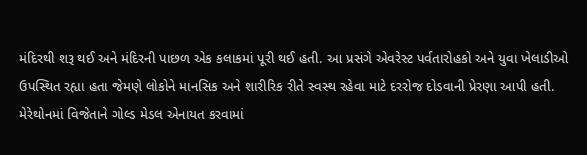મંદિરથી શરૂ થઈ અને મંદિરની પાછળ એક કલાકમાં પૂરી થઈ હતી. આ પ્રસંગે એવરેસ્ટ પર્વતારોહકો અને યુવા ખેલાડીઓ ઉપસ્થિત રહ્યા હતા જેમણે લોકોને માનસિક અને શારીરિક રીતે સ્વસ્થ રહેવા માટે દરરોજ દોડવાની પ્રેરણા આપી હતી. મેરેથોનમાં વિજેતાને ગોલ્ડ મેડલ એનાયત કરવામાં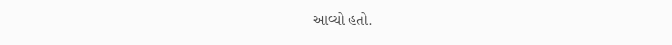આવ્યો હતો.